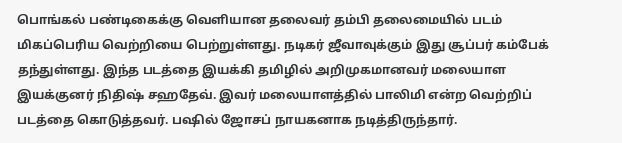பொங்கல் பண்டிகைக்கு வெளியான தலைவர் தம்பி தலைமையில் படம் மிகப்பெரிய வெற்றியை பெற்றுள்ளது. நடிகர் ஜீவாவுக்கும் இது சூப்பர் கம்பேக் தந்துள்ளது. இந்த படத்தை இயக்கி தமிழில் அறிமுகமானவர் மலையாள இயக்குனர் நிதிஷ் சஹதேவ். இவர் மலையாளத்தில் பாலிமி என்ற வெற்றிப் படத்தை கொடுத்தவர். பஷில் ஜோசப் நாயகனாக நடித்திருந்தார்.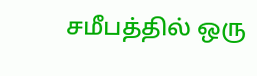சமீபத்தில் ஒரு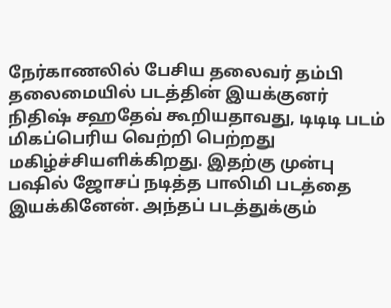நேர்காணலில் பேசிய தலைவர் தம்பி தலைமையில் படத்தின் இயக்குனர் நிதிஷ் சஹதேவ் கூறியதாவது, டிடிடி படம் மிகப்பெரிய வெற்றி பெற்றது மகிழ்ச்சியளிக்கிறது. இதற்கு முன்பு பஷில் ஜோசப் நடித்த பாலிமி படத்தை இயக்கினேன். அந்தப் படத்துக்கும்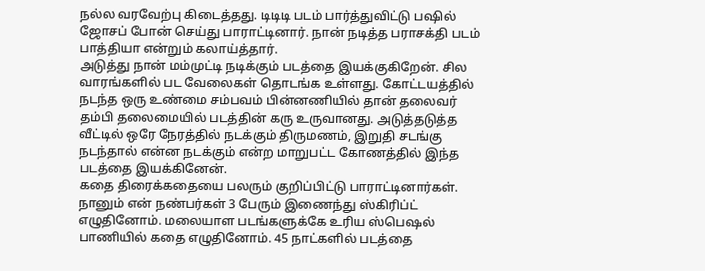நல்ல வரவேற்பு கிடைத்தது. டிடிடி படம் பார்த்துவிட்டு பஷில் ஜோசப் போன் செய்து பாராட்டினார். நான் நடித்த பராசக்தி படம் பாத்தியா என்றும் கலாய்த்தார்.
அடுத்து நான் மம்முட்டி நடிக்கும் படத்தை இயக்குகிறேன். சில வாரங்களில் பட வேலைகள் தொடங்க உள்ளது. கோட்டயத்தில் நடந்த ஒரு உண்மை சம்பவம் பின்னணியில் தான் தலைவர் தம்பி தலைமையில் படத்தின் கரு உருவானது. அடுத்தடுத்த வீட்டில் ஒரே நேரத்தில் நடக்கும் திருமணம், இறுதி சடங்கு நடந்தால் என்ன நடக்கும் என்ற மாறுபட்ட கோணத்தில் இந்த படத்தை இயக்கினேன்.
கதை திரைக்கதையை பலரும் குறிப்பிட்டு பாராட்டினார்கள். நானும் என் நண்பர்கள் 3 பேரும் இணைந்து ஸ்கிரிப்ட் எழுதினோம். மலையாள படங்களுக்கே உரிய ஸ்பெஷல் பாணியில் கதை எழுதினோம். 45 நாட்களில் படத்தை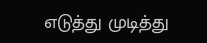எடுத்து முடித்து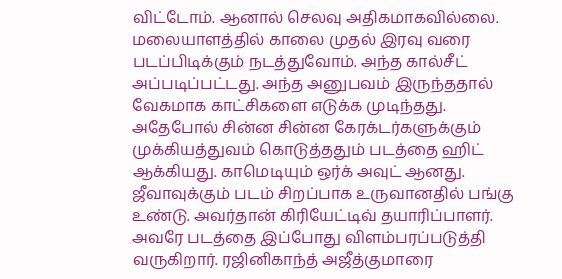விட்டோம். ஆனால் செலவு அதிகமாகவில்லை. மலையாளத்தில் காலை முதல் இரவு வரை படப்பிடிக்கும் நடத்துவோம். அந்த கால்சீட் அப்படிப்பட்டது. அந்த அனுபவம் இருந்ததால் வேகமாக காட்சிகளை எடுக்க முடிந்தது.
அதேபோல் சின்ன சின்ன கேரக்டர்களுக்கும் முக்கியத்துவம் கொடுத்ததும் படத்தை ஹிட் ஆக்கியது. காமெடியும் ஒர்க் அவுட் ஆனது. ஜீவாவுக்கும் படம் சிறப்பாக உருவானதில் பங்கு உண்டு. அவர்தான் கிரியேட்டிவ் தயாரிப்பாளர். அவரே படத்தை இப்போது விளம்பரப்படுத்தி வருகிறார். ரஜினிகாந்த் அஜீத்குமாரை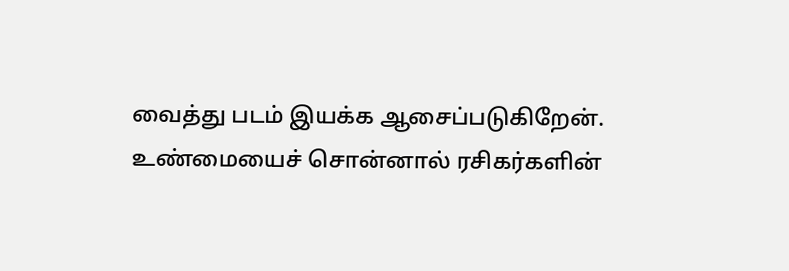வைத்து படம் இயக்க ஆசைப்படுகிறேன்.
உண்மையைச் சொன்னால் ரசிகர்களின்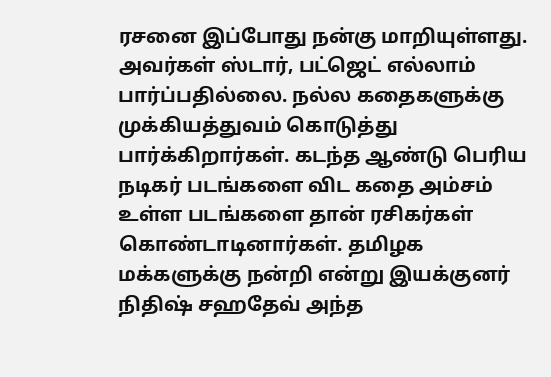ரசனை இப்போது நன்கு மாறியுள்ளது. அவர்கள் ஸ்டார், பட்ஜெட் எல்லாம் பார்ப்பதில்லை. நல்ல கதைகளுக்கு முக்கியத்துவம் கொடுத்து பார்க்கிறார்கள். கடந்த ஆண்டு பெரிய நடிகர் படங்களை விட கதை அம்சம் உள்ள படங்களை தான் ரசிகர்கள் கொண்டாடினார்கள். தமிழக மக்களுக்கு நன்றி என்று இயக்குனர் நிதிஷ் சஹதேவ் அந்த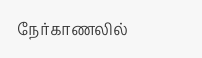நேர்காணலில்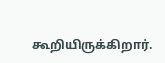கூறியிருக்கிறார்.